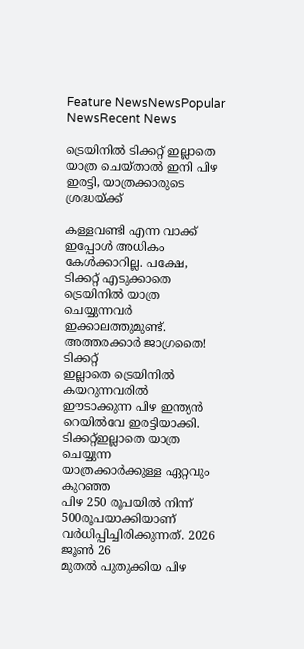Feature NewsNewsPopular NewsRecent News

ട്രെയിനിൽ ടിക്കറ്റ് ഇല്ലാതെ യാത്ര ചെയ്ത‌ാൽ ഇനി പിഴ ഇരട്ടി, യാത്രക്കാരുടെ ശ്രദ്ധയ്ക്ക്

കള്ളവണ്ടി എന്ന വാക്ക് ഇപ്പോൾ അധികം കേൾക്കാറില്ല. പക്ഷേ,
ടിക്കറ്റ് എടുക്കാതെ ട്രെയിനിൽ യാത്ര
ചെയ്യുന്നവർ ഇക്കാലത്തുമുണ്ട്.
അത്തരക്കാർ ജാഗ്രതൈ! ടിക്കറ്റ്
ഇല്ലാതെ ട്രെയിനിൽ കയറുന്നവരിൽ
ഈടാക്കുന്ന പിഴ ഇന്ത്യൻ
റെയിൽവേ ഇരട്ടിയാക്കി. ടിക്കറ്റ്ഇല്ലാതെ യാത്ര ചെയ്യുന്ന
യാത്രക്കാർക്കുള്ള ഏറ്റവും കുറഞ്ഞ
പിഴ 250 രൂപയിൽ നിന്ന് 500രൂപയാക്കിയാണ്
വർധിപ്പിച്ചിരിക്കുന്നത്. 2026 ജൂൺ 26
മുതൽ പുതുക്കിയ പിഴ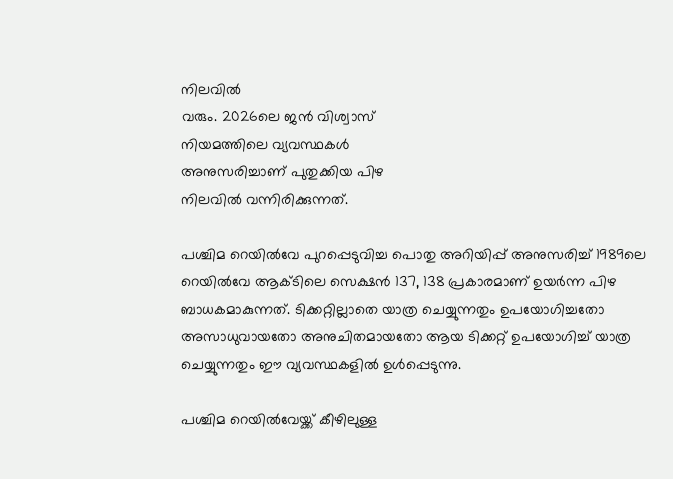നിലവിൽ
വരും. 2026ലെ ജൻ വിശ്വാസ്
നിയമത്തിലെ വ്യവസ്ഥകൾ
അനുസരിച്ചാണ് പുതുക്കിയ പിഴ
നിലവിൽ വന്നിരിക്കുന്നത്.

പശ്ചിമ റെയിൽവേ പുറപ്പെടുവിച്ച പൊതു അറിയിപ്പ് അനുസരിച്ച് 1989ലെ റെയിൽവേ ആക്‌ടിലെ സെക്ഷൻ 137, 138 പ്രകാരമാണ് ഉയർന്ന പിഴ ബാധകമാകുന്നത്. ടിക്കറ്റില്ലാതെ യാത്ര ചെയ്യുന്നതും ഉപയോഗിച്ചതോ അസാധുവായതോ അനുചിതമായതോ ആയ ടിക്കറ്റ് ഉപയോഗിച്ച് യാത്ര ചെയ്യുന്നതും ഈ വ്യവസ്ഥകളിൽ ഉൾപ്പെടുന്നു.

പശ്ചിമ റെയിൽവേയ്ക്ക് കീഴിലുള്ള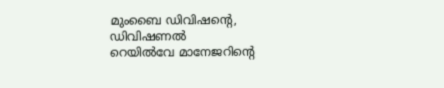മുംബൈ ഡിവിഷന്റെ, ഡിവിഷണൽ
റെയിൽവേ മാനേജറിന്റെ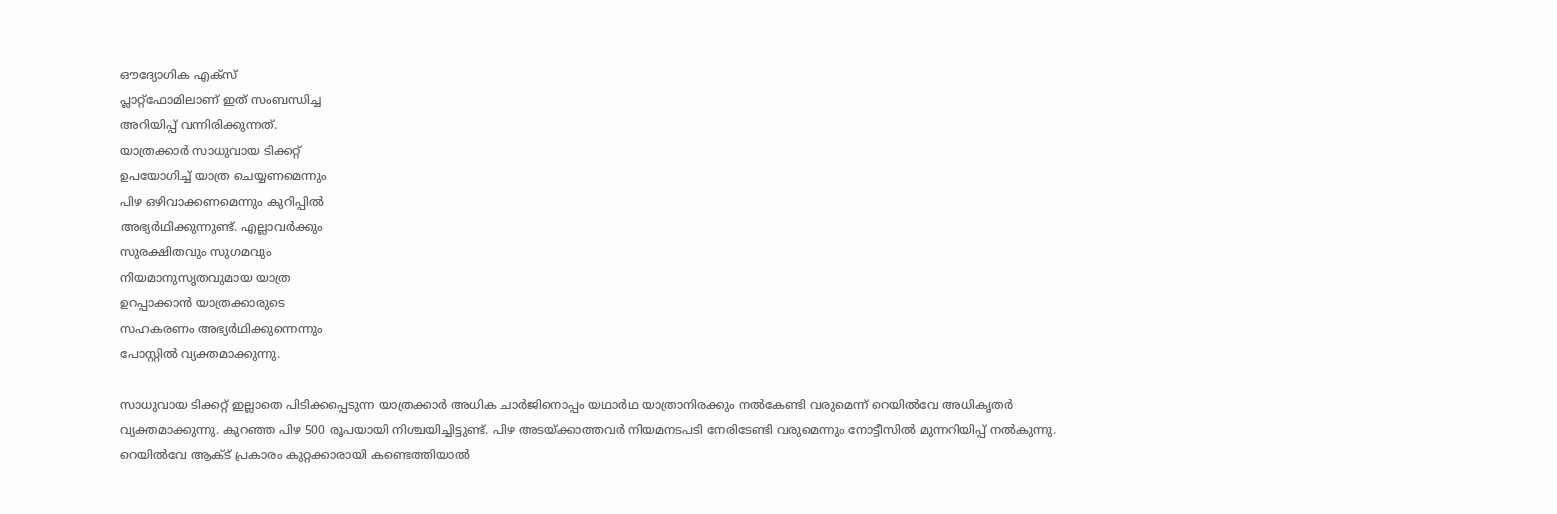ഔദ്യോഗിക എക്സ്
പ്ലാറ്റ്ഫോമിലാണ് ഇത് സംബന്ധിച്ച
അറിയിപ്പ് വന്നിരിക്കുന്നത്.
യാത്രക്കാർ സാധുവായ ടിക്കറ്റ്
ഉപയോഗിച്ച് യാത്ര ചെയ്യണമെന്നും
പിഴ ഒഴിവാക്കണമെന്നും കുറിപ്പിൽ
അഭ്യർഥിക്കുന്നുണ്ട്. എല്ലാവർക്കും
സുരക്ഷിതവും സുഗമവും
നിയമാനുസൃതവുമായ യാത്ര
ഉറപ്പാക്കാൻ യാത്രക്കാരുടെ
സഹകരണം അഭ്യർഥിക്കുന്നെന്നും
പോസ്റ്റിൽ വ്യക്തമാക്കുന്നു.

സാധുവായ ടിക്കറ്റ് ഇല്ലാതെ പിടിക്കപ്പെടുന്ന യാത്രക്കാർ അധിക ചാർജിനൊപ്പം യഥാർഥ യാത്രാനിരക്കും നൽകേണ്ടി വരുമെന്ന് റെയിൽവേ അധികൃതർ വ്യക്തമാക്കുന്നു. കുറഞ്ഞ പിഴ 500 രൂപയായി നിശ്ചയിച്ചിട്ടുണ്ട്. പിഴ അടയ്ക്കാത്തവർ നിയമനടപടി നേരിടേണ്ടി വരുമെന്നും നോട്ടീസിൽ മുന്നറിയിപ്പ് നൽകുന്നു. റെയിൽവേ ആക്ട് പ്രകാരം കുറ്റക്കാരായി കണ്ടെത്തിയാൽ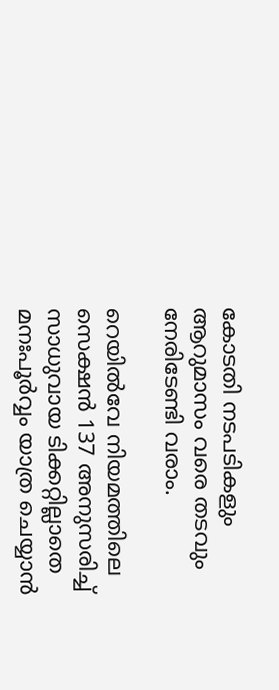കോടതി നടപടികളും ആറുമാസം വരെ തടവും നേരിടേണ്ടി വരാം.

റെയിൽവേ നിയമത്തിലെ സെക്ഷൻ 137 അനുസരിച്ച് സാധുവായ ടിക്കറ്റില്ലാതെ മനഃപൂർവ്വം യാത്ര ചെയ്യാൻ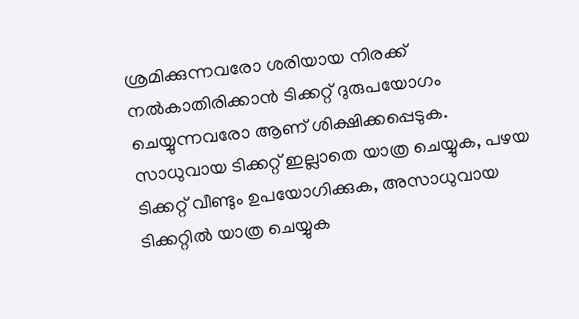ശ്രമിക്കുന്നവരോ ശരിയായ നിരക്ക് നൽകാതിരിക്കാൻ ടിക്കറ്റ് ദുരുപയോഗം ചെയ്യുന്നവരോ ആണ് ശിക്ഷിക്കപ്പെടുക. സാധുവായ ടിക്കറ്റ് ഇല്ലാതെ യാത്ര ചെയ്യുക, പഴയ ടിക്കറ്റ് വീണ്ടും ഉപയോഗിക്കുക, അസാധുവായ ടിക്കറ്റിൽ യാത്ര ചെയ്യുക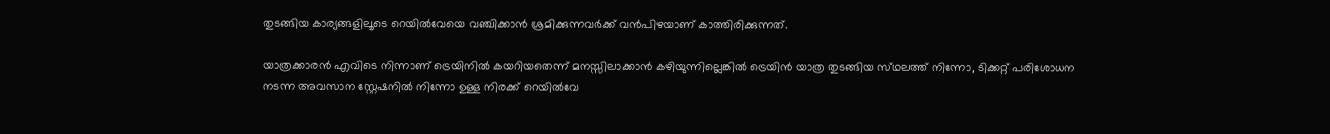തുടങ്ങിയ കാര്യങ്ങളിലൂടെ റെയിൽവേയെ വഞ്ചിക്കാൻ ശ്രമിക്കുന്നവർക്ക് വൻപിഴയാണ് കാത്തിരിക്കുന്നത്.

യാത്രക്കാരൻ എവിടെ നിന്നാണ് ട്രെയിനിൽ കയറിയതെന്ന് മനസ്സിലാക്കാൻ കഴിയുന്നില്ലെങ്കിൽ ട്രെയിൻ യാത്ര തുടങ്ങിയ സ്‌ഥലത്ത് നിന്നോ, ടിക്കറ്റ് പരിശോധന നടന്ന അവസാന സ്റ്റേഷനിൽ നിന്നോ ഉള്ള നിരക്ക് റെയിൽവേ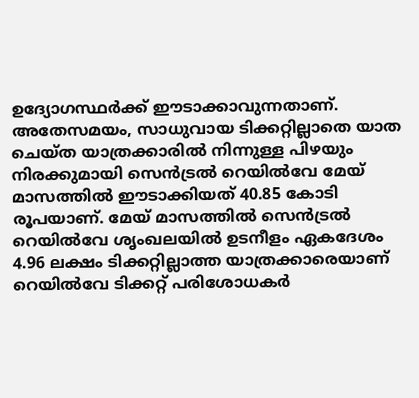ഉദ്യോഗസ്ഥർക്ക് ഈടാക്കാവുന്നതാണ്. അതേസമയം, സാധുവായ ടിക്കറ്റില്ലാതെ യാത ചെയ്ത യാത്രക്കാരിൽ നിന്നുള്ള പിഴയും നിരക്കുമായി സെൻട്രൽ റെയിൽവേ മേയ് മാസത്തിൽ ഈടാക്കിയത് 40.85 കോടി രൂപയാണ്. മേയ് മാസത്തിൽ സെൻട്രൽ റെയിൽവേ ശൃംഖലയിൽ ഉടനീളം ഏകദേശം 4.96 ലക്ഷം ടിക്കറ്റില്ലാത്ത യാത്രക്കാരെയാണ് റെയിൽവേ ടിക്കറ്റ് പരിശോധകർ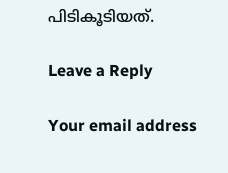പിടികൂടിയത്.

Leave a Reply

Your email address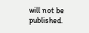will not be published.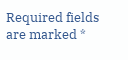Required fields are marked *